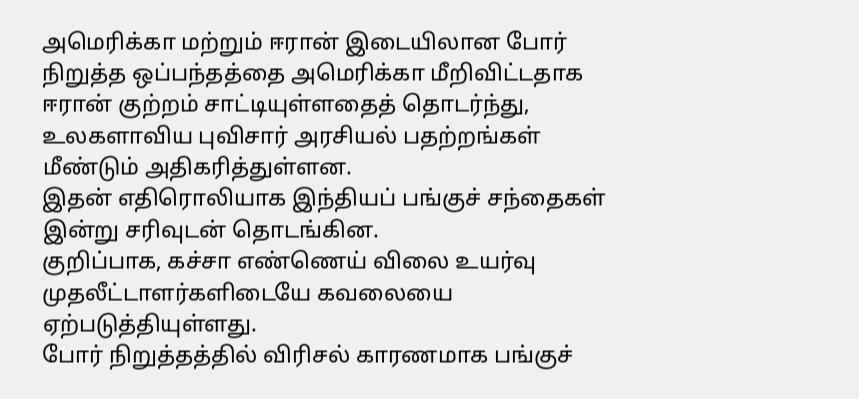அமெரிக்கா மற்றும் ஈரான் இடையிலான போர் நிறுத்த ஒப்பந்தத்தை அமெரிக்கா மீறிவிட்டதாக ஈரான் குற்றம் சாட்டியுள்ளதைத் தொடர்ந்து, உலகளாவிய புவிசார் அரசியல் பதற்றங்கள் மீண்டும் அதிகரித்துள்ளன.
இதன் எதிரொலியாக இந்தியப் பங்குச் சந்தைகள் இன்று சரிவுடன் தொடங்கின.
குறிப்பாக, கச்சா எண்ணெய் விலை உயர்வு முதலீட்டாளர்களிடையே கவலையை ஏற்படுத்தியுள்ளது.
போர் நிறுத்தத்தில் விரிசல் காரணமாக பங்குச்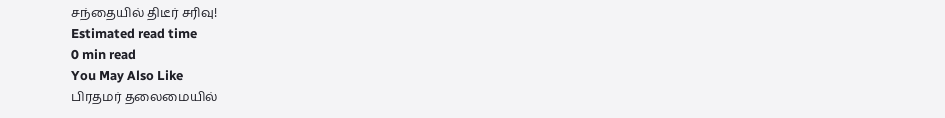சந்தையில் திடீர் சரிவு!
Estimated read time
0 min read
You May Also Like
பிரதமர் தலைமையில்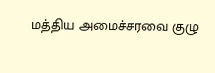மத்திய அமைச்சரவை குழு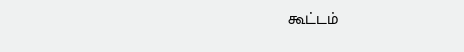கூட்டம்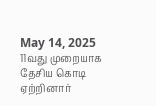May 14, 2025
11வது முறையாக தேசிய கொடி ஏற்றினார்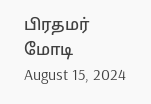பிரதமர் மோடி
August 15, 2024